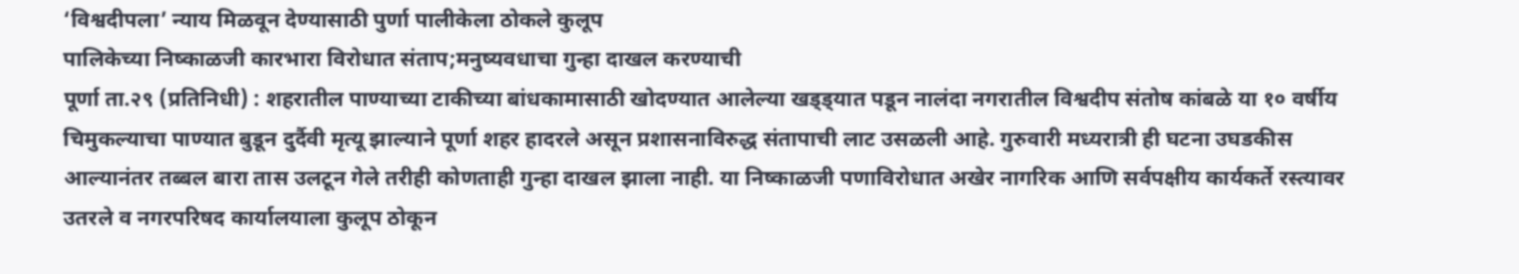‘विश्वदीपला’ न्याय मिळवून देण्यासाठी पुर्णा पालीकेला ठोकले कुलूप
पालिकेच्या निष्काळजी कारभारा विरोधात संताप;मनुष्यवधाचा गुन्हा दाखल करण्याची
पूर्णा ता.२९ (प्रतिनिधी) : शहरातील पाण्याच्या टाकीच्या बांधकामासाठी खोदण्यात आलेल्या खड्ड्यात पडून नालंदा नगरातील विश्वदीप संतोष कांबळे या १० वर्षीय चिमुकल्याचा पाण्यात बुडून दुर्दैवी मृत्यू झाल्याने पूर्णा शहर हादरले असून प्रशासनाविरुद्ध संतापाची लाट उसळली आहे. गुरुवारी मध्यरात्री ही घटना उघडकीस आल्यानंतर तब्बल बारा तास उलटून गेले तरीही कोणताही गुन्हा दाखल झाला नाही. या निष्काळजी पणाविरोधात अखेर नागरिक आणि सर्वपक्षीय कार्यकर्ते रस्त्यावर उतरले व नगरपरिषद कार्यालयाला कुलूप ठोकून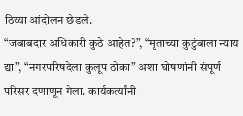ठिय्या आंदोलन छेडले.
“जबाबदार अधिकारी कुठे आहेत?”, “मृताच्या कुटुंबाला न्याय द्या”, “नगरपरिषदेला कुलूप ठोका” अशा घोषणांनी संपूर्ण परिसर दणाणून गेला. कार्यकर्त्यांनी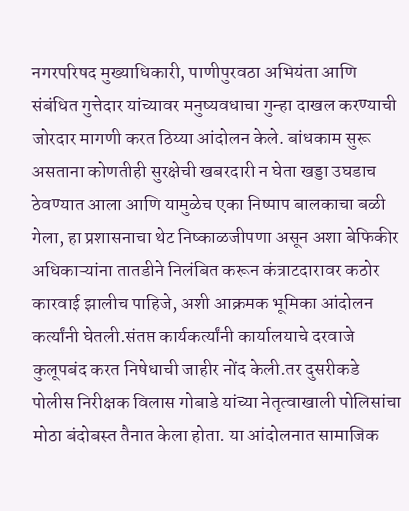नगरपरिषद मुख्याधिकारी, पाणीपुरवठा अभियंता आणि संबंधित गुत्तेदार यांच्यावर मनुष्यवधाचा गुन्हा दाखल करण्याची जोरदार मागणी करत ठिय्या आंदोलन केले. बांधकाम सुरू असताना कोणतीही सुरक्षेची खबरदारी न घेता खड्डा उघडाच ठेवण्यात आला आणि यामुळेच एका निष्पाप बालकाचा बळी गेला, हा प्रशासनाचा थेट निष्काळजीपणा असून अशा बेफिकीर अधिकाऱ्यांना तातडीने निलंबित करून कंत्राटदारावर कठोर कारवाई झालीच पाहिजे, अशी आक्रमक भूमिका आंदोलन कर्त्यांनी घेतली.संतप्त कार्यकर्त्यांनी कार्यालयाचे दरवाजे कुलूपबंद करत निषेधाची जाहीर नोंद केली.तर दुसरीकडे पोलीस निरीक्षक विलास गोबाडे यांच्या नेतृत्वाखाली पोलिसांचा मोठा बंदोबस्त तैनात केला होता. या आंदोलनात सामाजिक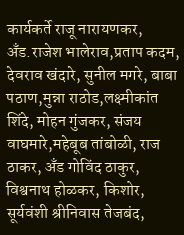कार्यकर्ते राजू नारायणकर, अँड.राजेश भालेराव,प्रताप कदम, देवराव खंदारे, सुनील मगरे, बाबा पठाण,मुन्ना राठोड,लक्ष्मीकांत शिंदे, मोहन गुंजकर, संजय वाघमारे,महेबूब तांबोळी, राज ठाकर, अँड गोविंद ठाकुर, विश्वनाथ होळकर, किशोर, सूर्यवंशी श्रीनिवास तेजबंद,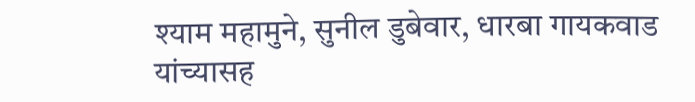श्याम महामुने, सुनील डुबेवार, धारबा गायकवाड यांच्यासह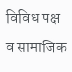विविध पक्ष व सामाजिक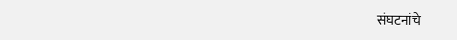संघटनांचे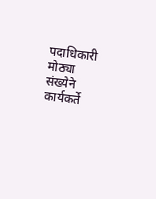पदाधिकारी मोठ्या संख्येने कार्यकर्ते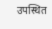उपस्थित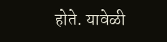होते. यावेळी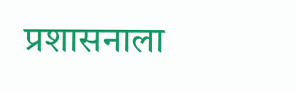प्रशासनाला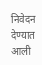निवेदन देण्यात आली